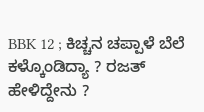BBK 12 ; ಕಿಚ್ಚನ ಚಪ್ಪಾಳೆ ಬೆಲೆ ಕಳ್ಕೊಂಡಿದ್ಯಾ ? ರಜತ್ ಹೇಳಿದ್ದೇನು ?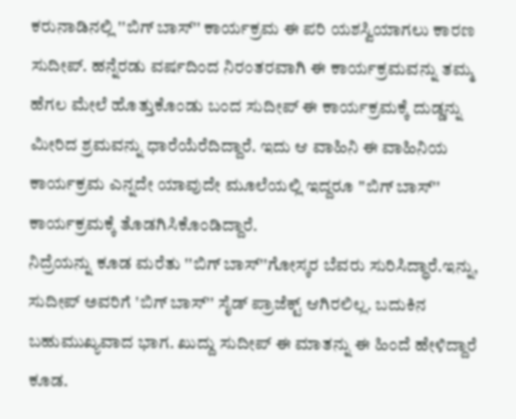ಕರುನಾಡಿನಲ್ಲಿ ''ಬಿಗ್ ಬಾಸ್'' ಕಾರ್ಯಕ್ರಮ ಈ ಪರಿ ಯಶಸ್ವಿಯಾಗಲು ಕಾರಣ ಸುದೀಪ್. ಹನ್ನೆರಡು ವರ್ಷದಿಂದ ನಿರಂತರವಾಗಿ ಈ ಕಾರ್ಯಕ್ರಮವನ್ನು ತಮ್ಮ ಹೆಗಲ ಮೇಲೆ ಹೊತ್ತುಕೊಂಡು ಬಂದ ಸುದೀಪ್ ಈ ಕಾರ್ಯಕ್ರಮಕ್ಕೆ ದುಡ್ಡನ್ನು ಮೀರಿದ ಶ್ರಮವನ್ನು ಧಾರೆಯೆರೆದಿದ್ದಾರೆ. ಇದು ಆ ವಾಹಿನಿ ಈ ವಾಹಿನಿಯ ಕಾರ್ಯಕ್ರಮ ಎನ್ನದೇ ಯಾವುದೇ ಮೂಲೆಯಲ್ಲಿ ಇದ್ದರೂ ''ಬಿಗ್ ಬಾಸ್'' ಕಾರ್ಯಕ್ರಮಕ್ಕೆ ತೊಡಗಿಸಿಕೊಂಡಿದ್ದಾರೆ.
ನಿದ್ರೆಯನ್ನು ಕೂಡ ಮರೆತು ''ಬಿಗ್ ಬಾಸ್''ಗೋಸ್ಕರ ಬೆವರು ಸುರಿಸಿದ್ಧಾರೆ.ಇನ್ನು, ಸುದೀಪ್ ಅವರಿಗೆ 'ಬಿಗ್ ಬಾಸ್'' ಸೈಡ್ ಪ್ರಾಜೆಕ್ಟ್ ಆಗಿರಲಿಲ್ಲ. ಬದುಕಿನ ಬಹುಮುಖ್ಯವಾದ ಭಾಗ. ಖುದ್ದು ಸುದೀಪ್ ಈ ಮಾತನ್ನು ಈ ಹಿಂದೆ ಹೇಳಿದ್ದಾರೆ ಕೂಡ.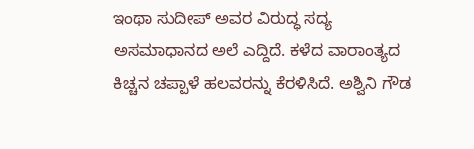ಇಂಥಾ ಸುದೀಪ್ ಅವರ ವಿರುದ್ಧ ಸದ್ಯ ಅಸಮಾಧಾನದ ಅಲೆ ಎದ್ದಿದೆ. ಕಳೆದ ವಾರಾಂತ್ಯದ ಕಿಚ್ಚನ ಚಪ್ಪಾಳೆ ಹಲವರನ್ನು ಕೆರಳಿಸಿದೆ. ಅಶ್ವಿನಿ ಗೌಡ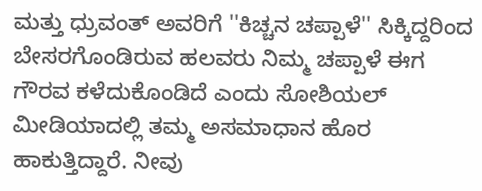ಮತ್ತು ಧ್ರುವಂತ್ ಅವರಿಗೆ ''ಕಿಚ್ಚನ ಚಪ್ಪಾಳೆ'' ಸಿಕ್ಕಿದ್ದರಿಂದ ಬೇಸರಗೊಂಡಿರುವ ಹಲವರು ನಿಮ್ಮ ಚಪ್ಪಾಳೆ ಈಗ ಗೌರವ ಕಳೆದುಕೊಂಡಿದೆ ಎಂದು ಸೋಶಿಯಲ್ ಮೀಡಿಯಾದಲ್ಲಿ ತಮ್ಮ ಅಸಮಾಧಾನ ಹೊರ ಹಾಕುತ್ತಿದ್ದಾರೆ. ನೀವು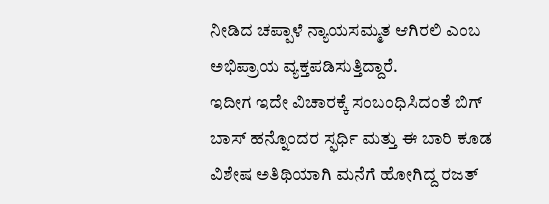ನೀಡಿದ ಚಪ್ಪಾಳೆ ನ್ಯಾಯಸಮ್ಮತ ಆಗಿರಲಿ ಎಂಬ ಅಭಿಪ್ರಾಯ ವ್ಯಕ್ತಪಡಿಸುತ್ತಿದ್ದಾರೆ.
ಇದೀಗ ಇದೇ ವಿಚಾರಕ್ಕೆ ಸಂಬಂಧಿಸಿದಂತೆ ಬಿಗ್ ಬಾಸ್ ಹನ್ನೊಂದರ ಸ್ಫರ್ಧಿ ಮತ್ತು ಈ ಬಾರಿ ಕೂಡ ವಿಶೇಷ ಅತಿಥಿಯಾಗಿ ಮನೆಗೆ ಹೋಗಿದ್ದ ರಜತ್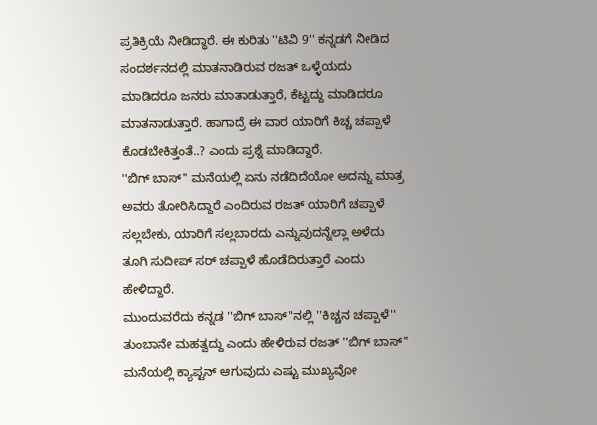ಪ್ರತಿಕ್ರಿಯೆ ನೀಡಿದ್ಧಾರೆ. ಈ ಕುರಿತು ''ಟಿವಿ 9'' ಕನ್ನಡಗೆ ನೀಡಿದ ಸಂದರ್ಶನದಲ್ಲಿ ಮಾತನಾಡಿರುವ ರಜತ್ ಒಳ್ಳೆಯದು ಮಾಡಿದರೂ ಜನರು ಮಾತಾಡುತ್ತಾರೆ, ಕೆಟ್ಟದ್ದು ಮಾಡಿದರೂ ಮಾತನಾಡುತ್ತಾರೆ. ಹಾಗಾದ್ರೆ ಈ ವಾರ ಯಾರಿಗೆ ಕಿಚ್ಚ ಚಪ್ಪಾಳೆ ಕೊಡಬೇಕಿತ್ತಂತೆ..? ಎಂದು ಪ್ರಶ್ನೆ ಮಾಡಿದ್ದಾರೆ.
''ಬಿಗ್ ಬಾಸ್'' ಮನೆಯಲ್ಲಿ ಏನು ನಡೆದಿದೆಯೋ ಅದನ್ನು ಮಾತ್ರ ಅವರು ತೋರಿಸಿದ್ದಾರೆ ಎಂದಿರುವ ರಜತ್ ಯಾರಿಗೆ ಚಪ್ಪಾಳೆ ಸಲ್ಲಬೇಕು, ಯಾರಿಗೆ ಸಲ್ಲಬಾರದು ಎನ್ನುವುದನ್ನೆಲ್ಲಾ ಅಳೆದು ತೂಗಿ ಸುದೀಪ್ ಸರ್ ಚಪ್ಪಾಳೆ ಹೊಡೆದಿರುತ್ತಾರೆ ಎಂದು ಹೇಳಿದ್ದಾರೆ.
ಮುಂದುವರೆದು ಕನ್ನಡ ''ಬಿಗ್ ಬಾಸ್''ನಲ್ಲಿ ''ಕಿಚ್ಚನ ಚಪ್ಪಾಳೆ'' ತುಂಬಾನೇ ಮಹತ್ವದ್ದು ಎಂದು ಹೇಳಿರುವ ರಜತ್ ''ಬಿಗ್ ಬಾಸ್'' ಮನೆಯಲ್ಲಿ ಕ್ಯಾಪ್ಟನ್ ಆಗುವುದು ಎಷ್ಟು ಮುಖ್ಯವೋ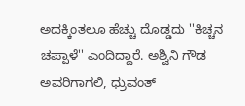ಅದಕ್ಕಿಂತಲೂ ಹೆಚ್ಚು ದೊಡ್ಡದು ''ಕಿಚ್ಚನ ಚಪ್ಪಾಳೆ'' ಎಂದಿದ್ದಾರೆ. ಅಶ್ವಿನಿ ಗೌಡ ಅವರಿಗಾಗಲಿ, ಧ್ರುವಂತ್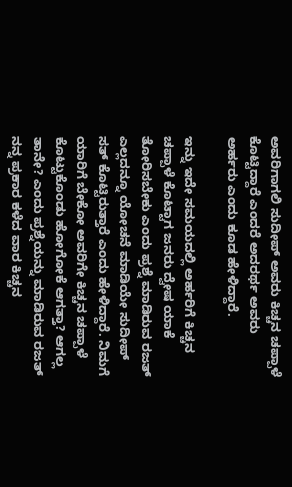ಅವರಿಗಾಗಲಿ ಸುದೀಪ್ ಅವರು ಕಿಚ್ಚನ ಚಪ್ಪಾಳೆ ಕೊಟ್ಟಿದ್ದಾರೆ ಎಂದರೆ ಅದರರ್ಥ ಅವರು ಅರ್ಹರು ಎಂದು ಕೂಡ ಹೇಳಿದ್ದಾರೆ.

ಇನ್ನು ಇದೇ ಸಮಯದಲ್ಲಿ ಅರ್ಹರಿಗೆ ಕಿಚ್ಚನ ಚಪ್ಪಾಳೆ ಕೊಟ್ಟಾಗ ಜನರು ದ್ವೇಷ ಯಾಕೆ ತೋರಿಸಬೇಕು ಎಂದು ಪ್ರಶ್ನೆ ಮಾಡಿರುವ ರಜತ್ ಎಲ್ಲದನ್ನೂ ಯೋಚನೆ ಮಾಡಿಯೇ ಸುದೀಪ್ ಸತ್ ಕೊಟ್ಟಿರುತ್ತಾರೆ ಎಂದು ಹೇಳಿದ್ದಾರೆ. ನಿಮಗೆ ಯಾರಿಗೆ ಬೇಕೋ ಅವರಿಗೇ ಕಿಚ್ಚನ ಚಪ್ಪಾಳೆ ಕೊಟ್ಟುಕೊಂಡು ಹೋಗೋಕೆ ಆಗತ್ತಾ? ಆಗಲ್ಲ ತಾನೇ? ಎಂದು ಪ್ರಶ್ನೆಯನ್ನು ಮಾಡಿರುವ ರಜತ್ ನನ್ನ ಪ್ರಕಾರ ಕಳೆದ ವಾರ ಕಿಚ್ಚನ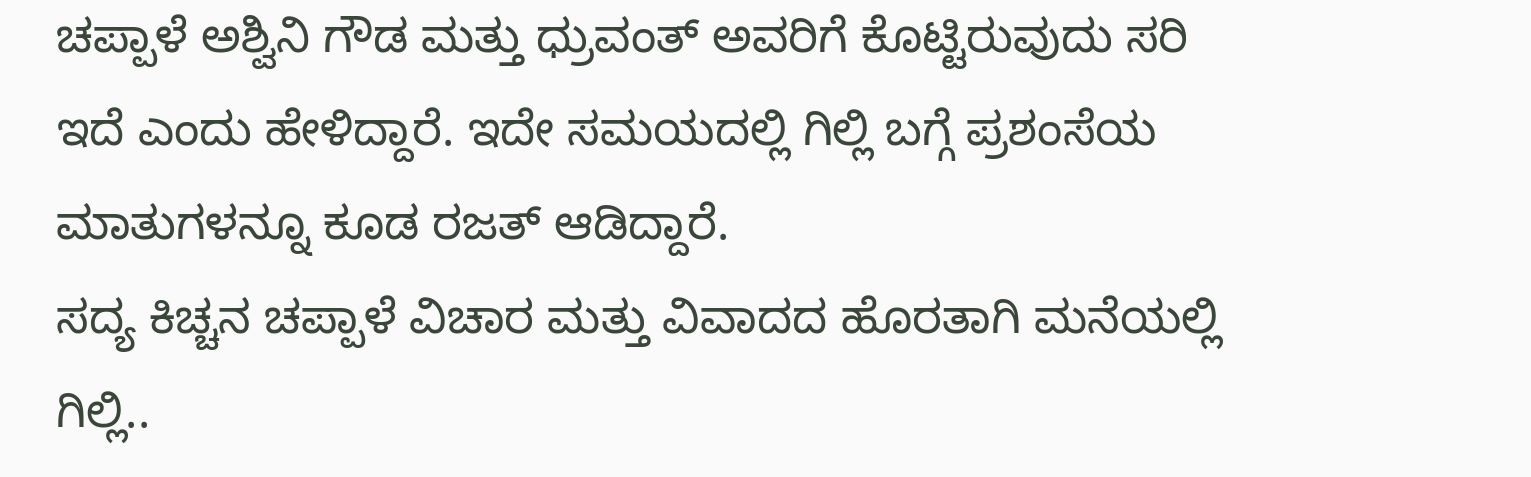ಚಪ್ಪಾಳೆ ಅಶ್ವಿನಿ ಗೌಡ ಮತ್ತು ಧ್ರುವಂತ್ ಅವರಿಗೆ ಕೊಟ್ಟಿರುವುದು ಸರಿ ಇದೆ ಎಂದು ಹೇಳಿದ್ದಾರೆ. ಇದೇ ಸಮಯದಲ್ಲಿ ಗಿಲ್ಲಿ ಬಗ್ಗೆ ಪ್ರಶಂಸೆಯ ಮಾತುಗಳನ್ನೂ ಕೂಡ ರಜತ್ ಆಡಿದ್ದಾರೆ.
ಸದ್ಯ ಕಿಚ್ಚನ ಚಪ್ಪಾಳೆ ವಿಚಾರ ಮತ್ತು ವಿವಾದದ ಹೊರತಾಗಿ ಮನೆಯಲ್ಲಿ ಗಿಲ್ಲಿ..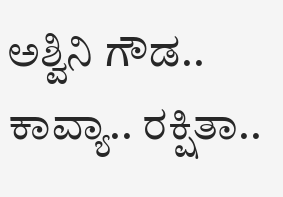ಅಶ್ವಿನಿ ಗೌಡ.. ಕಾವ್ಯಾ.. ರಕ್ಷಿತಾ..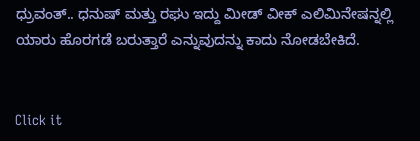ಧ್ರುವಂತ್.. ಧನುಷ್ ಮತ್ತು ರಘು ಇದ್ದು ಮೀಡ್ ವೀಕ್ ಎಲಿಮಿನೇಷನ್ನಲ್ಲಿ ಯಾರು ಹೊರಗಡೆ ಬರುತ್ತಾರೆ ಎನ್ನುವುದನ್ನು ಕಾದು ನೋಡಬೇಕಿದೆ.


Click it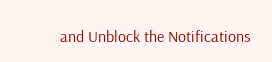and Unblock the Notifications